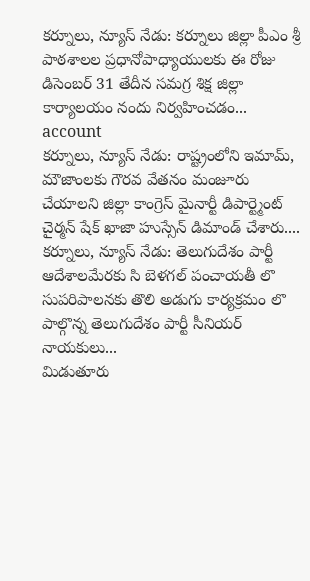కర్నూలు, న్యూస్ నేడు: కర్నూలు జిల్లా పీఎం శ్రీ పాఠశాలల ప్రధానోపాధ్యాయులకు ఈ రోజు డిసెంబర్ 31 తేదీన సమగ్ర శిక్ష జిల్లా కార్యాలయం నందు నిర్వహించడం...
account
కర్నూలు, న్యూస్ నేడు: రాష్ట్రంలోని ఇమామ్, మౌజాంలకు గౌరవ వేతనం మంజూరు చేయాలని జిల్లా కాంగ్రెస్ మైనార్టీ డిపార్ట్మెంట్ చైర్మన్ షేక్ ఖాజా హుస్సేన్ డిమాండ్ చేశారు....
కర్నూలు, న్యూస్ నేడు: తెలుగుదేశం పార్టీ ఆదేశాలమేరకు సి బెళగల్ పంచాయతీ లొ సుపరిపాలనకు తొలి అడుగు కార్యక్రమం లొ పాల్గొన్న తెలుగుదేశం పార్టీ సీనియర్ నాయకులు...
మిడుతూరు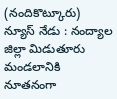(నందికొట్కూరు) న్యూస్ నేడు : నంద్యాల జిల్లా మిడుతూరు మండలానికి నూతనంగా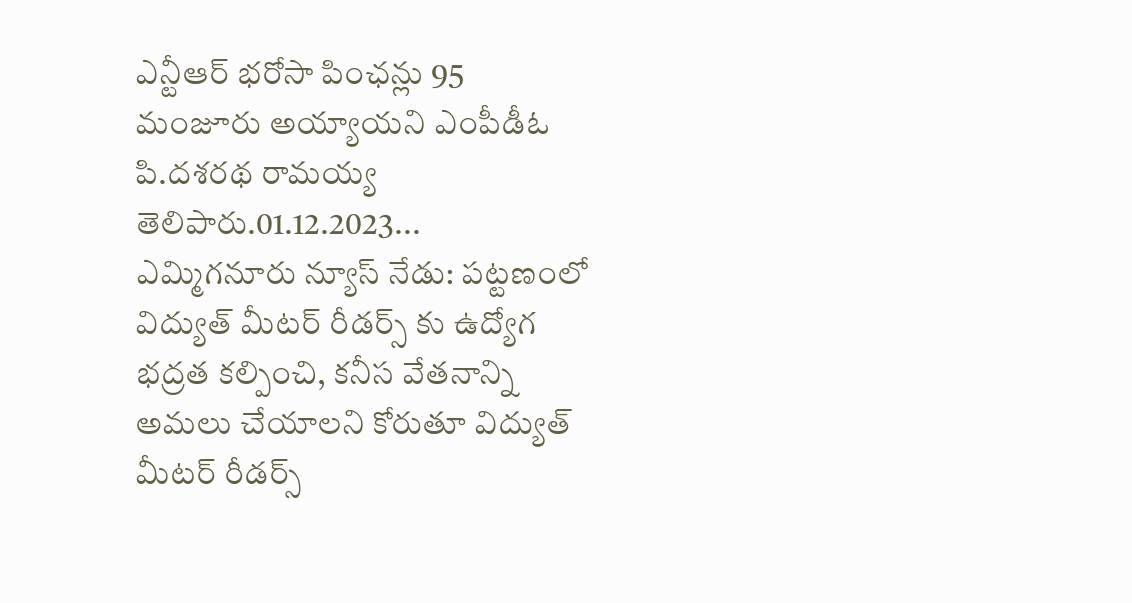ఎన్టీఆర్ భరోసా పింఛన్లు 95 మంజూరు అయ్యాయని ఎంపీడీఓ పి.దశరథ రామయ్య తెలిపారు.01.12.2023...
ఎమ్మిగనూరు న్యూస్ నేడు: పట్టణంలో విద్యుత్ మీటర్ రీడర్స్ కు ఉద్యోగ భద్రత కల్పించి, కనీస వేతనాన్ని అమలు చేయాలని కోరుతూ విద్యుత్ మీటర్ రీడర్స్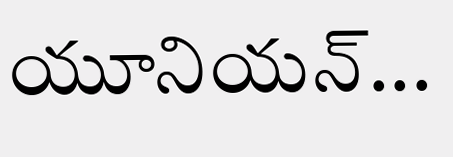యూనియన్...